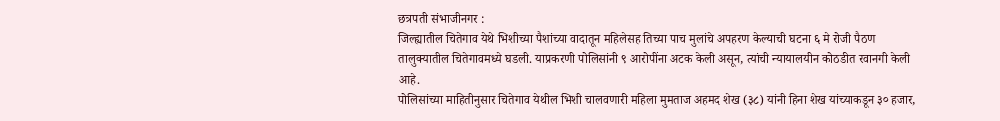छत्रपती संभाजीनगर :
जिल्ह्यातील चितेगाव येथे भिशीच्या पैशांच्या वादातून महिलेसह तिच्या पाच मुलांचे अपहरण केल्याची घटना ६ मे रोजी पैठण तालुक्यातील चितेगावमध्ये घडली. याप्रकरणी पोलिसांनी ९ आरोपींना अटक केली असून, त्यांची न्यायालयीन कोठडीत रवानगी केली आहे.
पोलिसांच्या माहितीनुसार चितेगाव येथील भिशी चालवणारी महिला मुमताज अहमद शेख (३८) यांनी हिना शेख यांच्याकडून ३० हजार,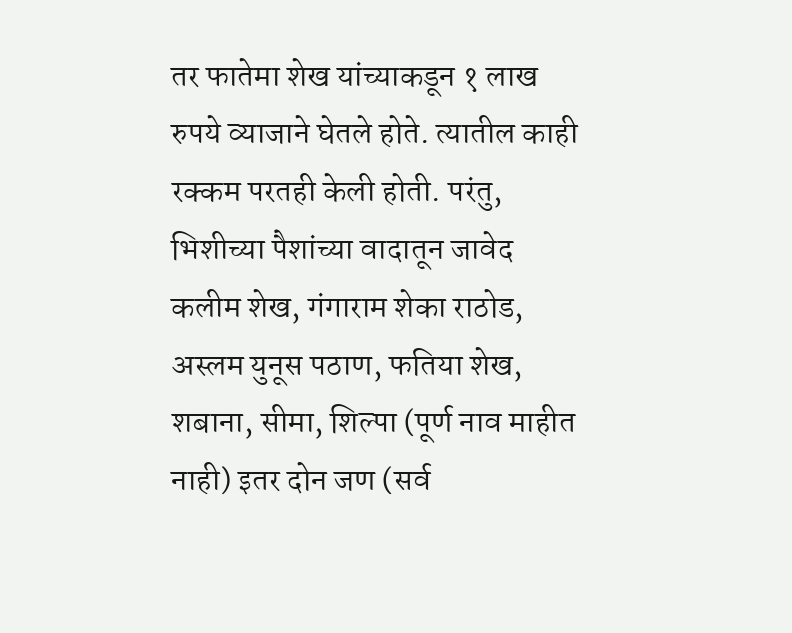तर फातेमा शेख यांच्याकडून १ लाख रुपये व्याजाने घेतले होते. त्यातील काही रक्कम परतही केली होती. परंतु, भिशीच्या पैशांच्या वादातून जावेद कलीम शेख, गंगाराम शेका राठोड, अस्लम युनूस पठाण, फतिया शेख, शबाना, सीमा, शिल्पा (पूर्ण नाव माहीत नाही) इतर दोन जण (सर्व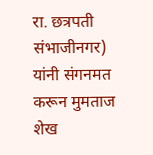रा. छत्रपती संभाजीनगर) यांनी संगनमत करून मुमताज शेख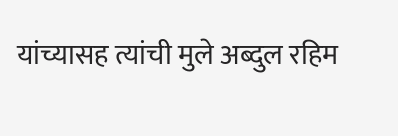यांच्यासह त्यांची मुले अब्दुल रहिम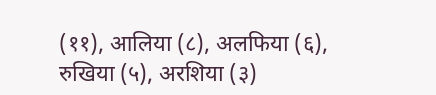(११), आलिया (८), अलफिया (६), रुखिया (५), अरशिया (३)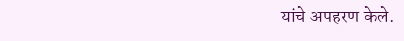यांचे अपहरण केले.